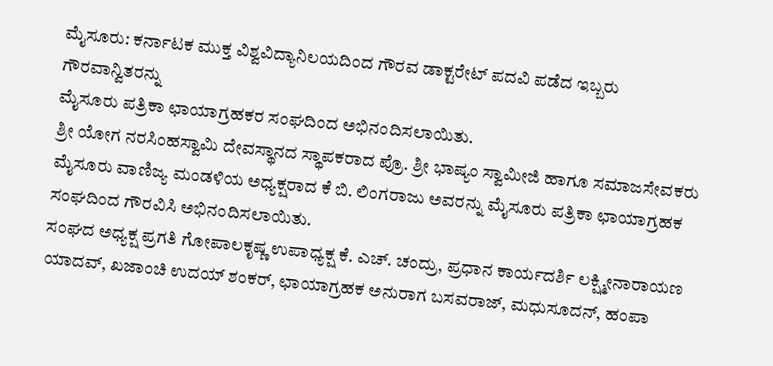ಮೈಸೂರು: ಕರ್ನಾಟಕ ಮುಕ್ತ ವಿಶ್ವವಿದ್ಯಾನಿಲಯದಿಂದ ಗೌರವ ಡಾಕ್ಟರೇಟ್ ಪದವಿ ಪಡೆದ ಇಬ್ಬರು ಗೌರವಾನ್ವಿತರನ್ನು
ಮೈಸೂರು ಪತ್ರಿಕಾ ಛಾಯಾಗ್ರಹಕರ ಸಂಘದಿಂದ ಅಭಿನಂದಿಸಲಾಯಿತು.
ಶ್ರೀ ಯೋಗ ನರಸಿಂಹಸ್ವಾಮಿ ದೇವಸ್ಥಾನದ ಸ್ಥಾಪಕರಾದ ಪ್ರೊ. ಶ್ರೀ ಭಾಷ್ಯಂ ಸ್ವಾಮೀಜಿ ಹಾಗೂ ಸಮಾಜಸೇವಕರು ಮೈಸೂರು ವಾಣಿಜ್ಯ ಮಂಡಳಿಯ ಅಧ್ಯಕ್ಷರಾದ ಕೆ ಬಿ. ಲಿಂಗರಾಜು ಅವರನ್ನು ಮೈಸೂರು ಪತ್ರಿಕಾ ಛಾಯಾಗ್ರಹಕ ಸಂಘದಿಂದ ಗೌರವಿಸಿ ಅಭಿನಂದಿಸಲಾಯಿತು.
ಸಂಘದ ಅಧ್ಯಕ್ಷ ಪ್ರಗತಿ ಗೋಪಾಲಕೃಷ್ಣ ಉಪಾಧ್ಯಕ್ಷ ಕೆ. ಎಚ್. ಚಂದ್ರು, ಪ್ರಧಾನ ಕಾರ್ಯದರ್ಶಿ ಲಕ್ಷ್ಮೀನಾರಾಯಣ ಯಾದವ್, ಖಜಾಂಚಿ ಉದಯ್ ಶಂಕರ್, ಛಾಯಾಗ್ರಹಕ ಅನುರಾಗ ಬಸವರಾಜ್, ಮಧುಸೂದನ್, ಹಂಪಾ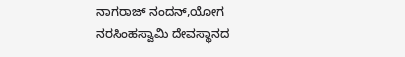ನಾಗರಾಜ್ ನಂದನ್,ಯೋಗ ನರಸಿಂಹಸ್ವಾಮಿ ದೇವಸ್ಥಾನದ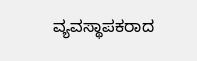ವ್ಯವಸ್ಥಾಪಕರಾದ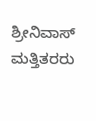ಶ್ರೀನಿವಾಸ್ ಮತ್ತಿತರರು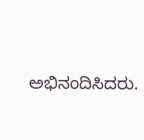ಅಭಿನಂದಿಸಿದರು.